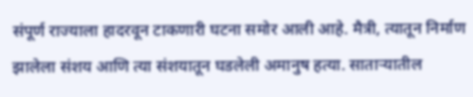संपूर्ण राज्याला हादरवून टाकणारी घटना समोर आली आहे. मैत्री, त्यातून निर्माण झालेला संशय आणि त्या संशयातून घडलेली अमानुष हत्या. साताऱ्यातील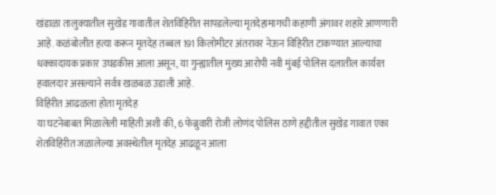खंडाळा तालुक्यातील सुखेड गावातील शेतविहिरीत सापडलेल्या मृतदेहामागची कहाणी अंगावर शहारे आणणारी आहे. कळंबोलीत हत्या करून मृतदेह तब्बल 191 किलोमीटर अंतरावर नेऊन विहिरीत टाकण्यात आल्याचा धक्कादायक प्रकार उघडकीस आला असून, या गुन्ह्यातील मुख्य आरोपी नवी मुंबई पोलिस दलातील कार्यरत हवालदार असल्याने सर्वत्र खळबळ उडाली आहे.
विहिरीत आढळला होता मृतदेह
या घटनेबाबत मिळालेली माहिती अशी की, 6 फेब्रुवारी रोजी लोणंद पोलिस ठाणे हद्दीतील सुखेड गावात एका शेतविहिरीत जळालेल्या अवस्थेतील मृतदेह आढळून आला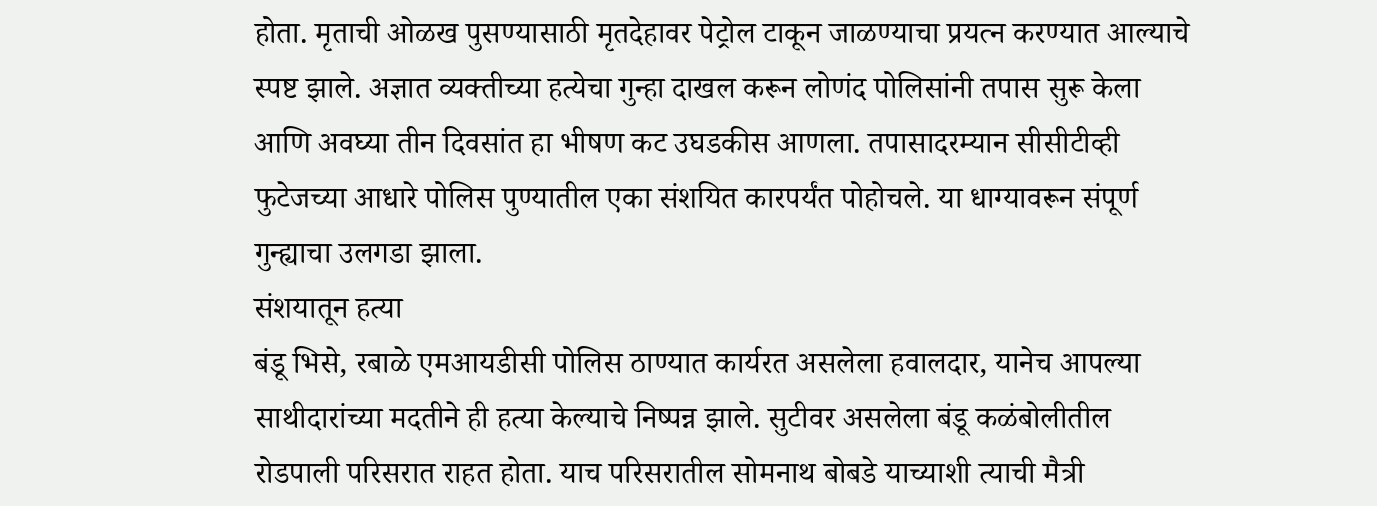होता. मृताची ओळख पुसण्यासाठी मृतदेहावर पेट्रोल टाकून जाळण्याचा प्रयत्न करण्यात आल्याचे स्पष्ट झाले. अज्ञात व्यक्तीच्या हत्येचा गुन्हा दाखल करून लोणंद पोलिसांनी तपास सुरू केला आणि अवघ्या तीन दिवसांत हा भीषण कट उघडकीस आणला. तपासादरम्यान सीसीटीव्ही फुटेजच्या आधारे पोलिस पुण्यातील एका संशयित कारपर्यंत पोहोचले. या धाग्यावरून संपूर्ण गुन्ह्याचा उलगडा झाला.
संशयातून हत्या
बंडू भिसे, रबाळे एमआयडीसी पोलिस ठाण्यात कार्यरत असलेला हवालदार, यानेच आपल्या साथीदारांच्या मदतीने ही हत्या केल्याचे निष्पन्न झाले. सुटीवर असलेला बंडू कळंबोलीतील रोडपाली परिसरात राहत होता. याच परिसरातील सोमनाथ बोबडे याच्याशी त्याची मैत्री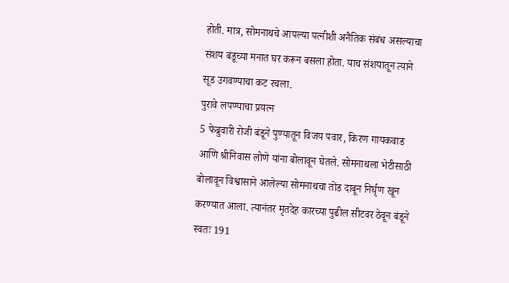होती. मात्र, सोमनाथचे आपल्या पत्नीशी अनैतिक संबंध असल्याचा संशय बंडूच्या मनात घर करून बसला होता. याच संशयातून त्याने सूड उगवण्याचा कट रचला.
पुरावे लपण्याचा प्रयत्न
5 फेब्रुवारी रोजी बंडूने पुण्यातून विजय पवार, किरण गायकवाड आणि श्रीनिवास लोणे यांना बोलावून घेतले. सोमनाथला भेटीसाठी बोलावून विश्वासाने आलेल्या सोमनाथचा तोंड दाबून निर्घृण खून करण्यात आला. त्यानंतर मृतदेह कारच्या पुढील सीटवर ठेवून बंडूने स्वतः 191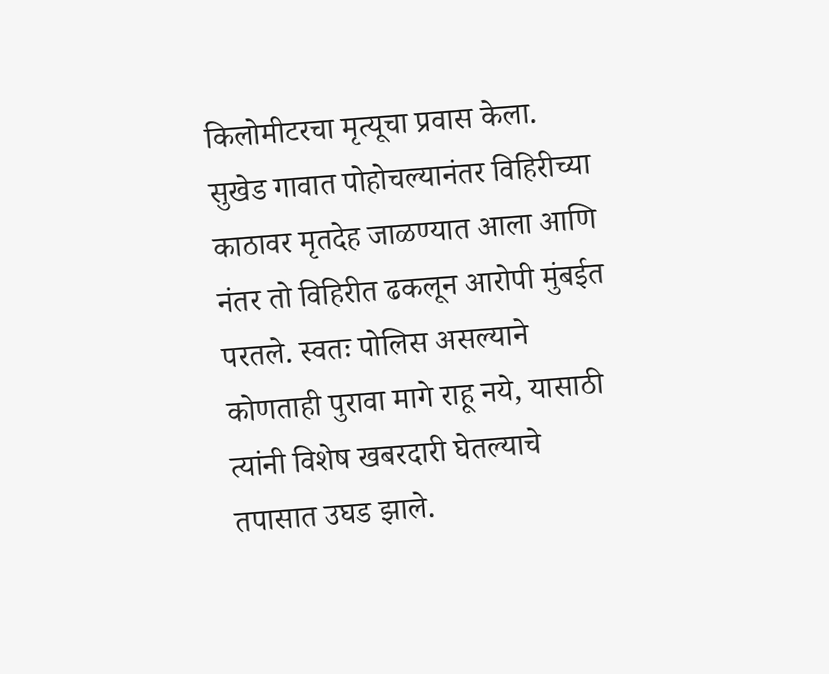किलोमीटरचा मृत्यूचा प्रवास केला. सुखेड गावात पोहोचल्यानंतर विहिरीच्या काठावर मृतदेह जाळण्यात आला आणि नंतर तो विहिरीत ढकलून आरोपी मुंबईत परतले. स्वतः पोलिस असल्याने कोणताही पुरावा मागे राहू नये, यासाठी त्यांनी विशेष खबरदारी घेतल्याचे तपासात उघड झाले.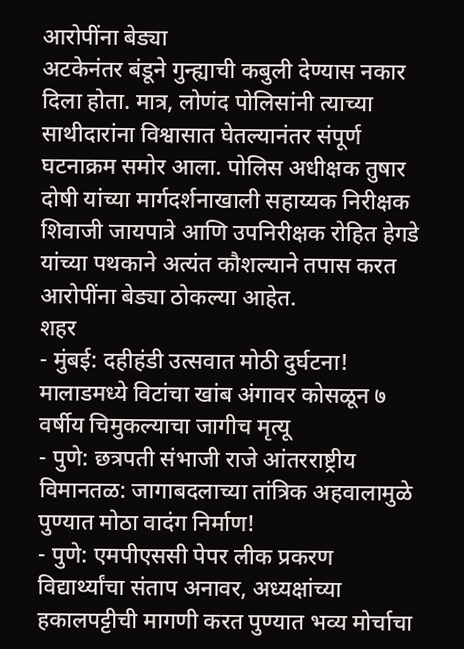आरोपींना बेड्या
अटकेनंतर बंडूने गुन्ह्याची कबुली देण्यास नकार दिला होता. मात्र, लोणंद पोलिसांनी त्याच्या साथीदारांना विश्वासात घेतल्यानंतर संपूर्ण घटनाक्रम समोर आला. पोलिस अधीक्षक तुषार दोषी यांच्या मार्गदर्शनाखाली सहाय्यक निरीक्षक शिवाजी जायपात्रे आणि उपनिरीक्षक रोहित हेगडे यांच्या पथकाने अत्यंत कौशल्याने तपास करत आरोपींना बेड्या ठोकल्या आहेत.
शहर
- मुंबई: दहीहंडी उत्सवात मोठी दुर्घटना! मालाडमध्ये विटांचा खांब अंगावर कोसळून ७ वर्षीय चिमुकल्याचा जागीच मृत्यू
- पुणे: छत्रपती संभाजी राजे आंतरराष्ट्रीय विमानतळ: जागाबदलाच्या तांत्रिक अहवालामुळे पुण्यात मोठा वादंग निर्माण!
- पुणे: एमपीएससी पेपर लीक प्रकरण विद्यार्थ्यांचा संताप अनावर, अध्यक्षांच्या हकालपट्टीची मागणी करत पुण्यात भव्य मोर्चाचा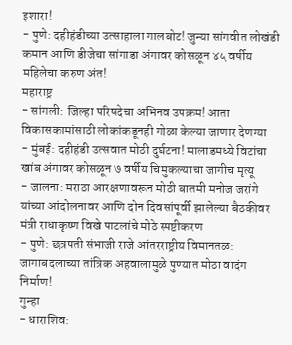इशारा!
- पुणे: दहीहंडीच्या उत्साहाला गालबोट! जुन्या सांगवीत लोखंडी कमान आणि डीजेचा सांगाडा अंगावर कोसळून ४५ वर्षीय महिलेचा करुण अंत!
महाराष्ट्र
- सांगली: जिल्हा परिषदेचा अभिनव उपक्रम! आता विकासकामांसाठी लोकांकडूनही गोळा केल्या जाणार देणग्या
- मुंबई: दहीहंडी उत्सवात मोठी दुर्घटना! मालाडमध्ये विटांचा खांब अंगावर कोसळून ७ वर्षीय चिमुकल्याचा जागीच मृत्यू
- जालना: मराठा आरक्षणावरून मोठी बातमी मनोज जरांगे यांच्या आंदोलनावर आणि दोन दिवसांपूर्वी झालेल्या बैठकीवर मंत्री राधाकृष्ण विखे पाटलांचे मोठे स्पष्टीकरण
- पुणे: छत्रपती संभाजी राजे आंतरराष्ट्रीय विमानतळ: जागाबदलाच्या तांत्रिक अहवालामुळे पुण्यात मोठा वादंग निर्माण!
गुन्हा
- धाराशिव: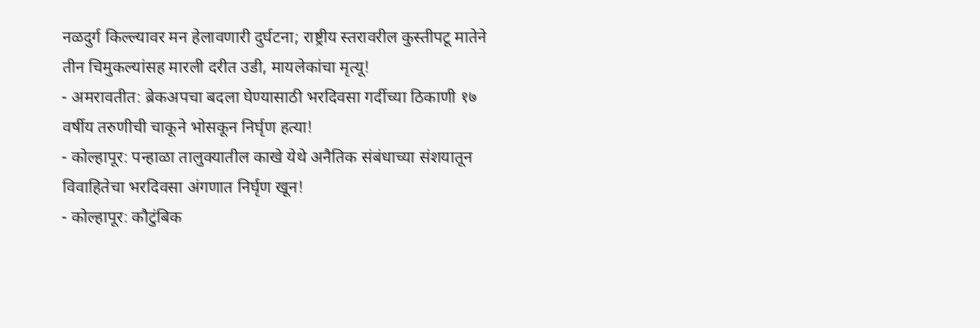नळदुर्ग किल्ल्यावर मन हेलावणारी दुर्घटना; राष्ट्रीय स्तरावरील कुस्तीपटू मातेने तीन चिमुकल्यांसह मारली दरीत उडी, मायलेकांचा मृत्यू!
- अमरावतीत: ब्रेकअपचा बदला घेण्यासाठी भरदिवसा गर्दीच्या ठिकाणी १७ वर्षीय तरुणीची चाकूने भोसकून निर्घृण हत्या!
- कोल्हापूर: पन्हाळा तालुक्यातील काखे येथे अनैतिक संबंधाच्या संशयातून विवाहितेचा भरदिवसा अंगणात निर्घृण खून!
- कोल्हापूर: कौटुंबिक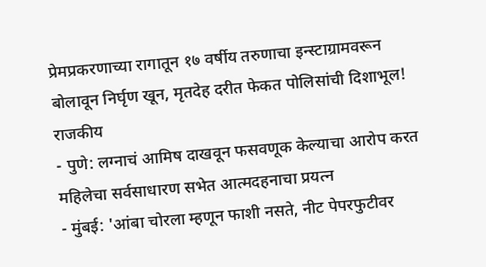प्रेमप्रकरणाच्या रागातून १७ वर्षीय तरुणाचा इन्स्टाग्रामवरून बोलावून निर्घृण खून, मृतदेह दरीत फेकत पोलिसांची दिशाभूल!
राजकीय
- पुणे: लग्नाचं आमिष दाखवून फसवणूक केल्याचा आरोप करत महिलेचा सर्वसाधारण सभेत आत्मदहनाचा प्रयत्न
- मुंबई: 'आंबा चोरला म्हणून फाशी नसते, नीट पेपरफुटीवर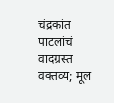चंद्रकांत पाटलांचं वादग्रस्त वक्तव्य; मूल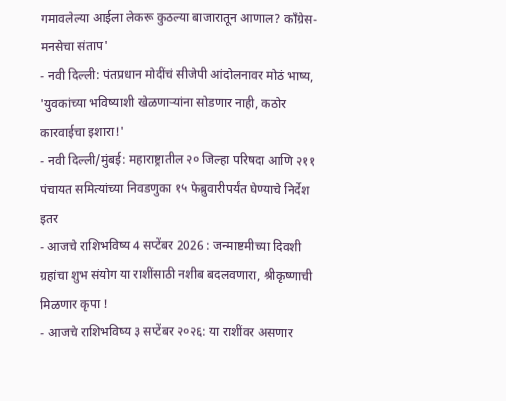गमावलेल्या आईला लेकरू कुठल्या बाजारातून आणाल? काँग्रेस-मनसेचा संताप'
- नवी दिल्ली: पंतप्रधान मोदींचं सीजेपी आंदोलनावर मोठं भाष्य, 'युवकांच्या भविष्याशी खेळणाऱ्यांना सोडणार नाही, कठोर कारवाईचा इशारा!'
- नवी दिल्ली/मुंबई: महाराष्ट्रातील २० जिल्हा परिषदा आणि २११ पंचायत समित्यांच्या निवडणुका १५ फेब्रुवारीपर्यंत घेण्याचे निर्देश
इतर
- आजचे राशिभविष्य 4 सप्टेंबर 2026 : जन्माष्टमीच्या दिवशी ग्रहांचा शुभ संयोग या राशींसाठी नशीब बदलवणारा, श्रीकृष्णाची मिळणार कृपा !
- आजचे राशिभविष्य ३ सप्टेंबर २०२६: या राशींवर असणार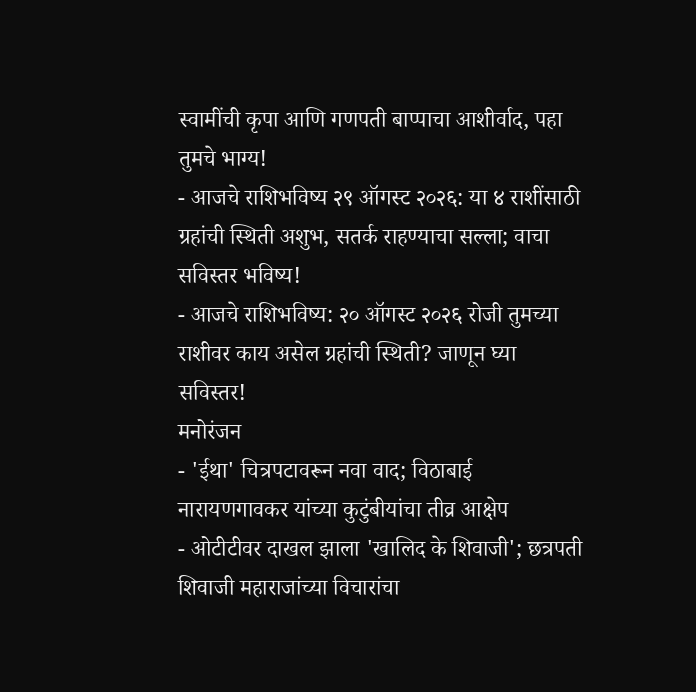स्वामींची कृपा आणि गणपती बाप्पाचा आशीर्वाद, पहा तुमचे भाग्य!
- आजचे राशिभविष्य २९ ऑगस्ट २०२६: या ४ राशींसाठी ग्रहांची स्थिती अशुभ, सतर्क राहण्याचा सल्ला; वाचा सविस्तर भविष्य!
- आजचे राशिभविष्य: २० ऑगस्ट २०२६ रोजी तुमच्या राशीवर काय असेल ग्रहांची स्थिती? जाणून घ्या सविस्तर!
मनोरंजन
- 'ईथा' चित्रपटावरून नवा वाद; विठाबाई नारायणगावकर यांच्या कुटुंबीयांचा तीव्र आक्षेप
- ओटीटीवर दाखल झाला 'खालिद के शिवाजी'; छत्रपती शिवाजी महाराजांच्या विचारांचा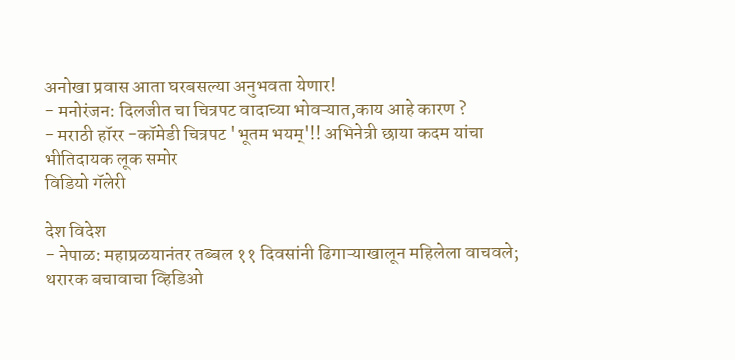अनोखा प्रवास आता घरबसल्या अनुभवता येणार!
- मनोरंजन: दिलजीत चा चित्रपट वादाच्या भोवऱ्यात,काय आहे कारण ?
- मराठी हॉरर -कॉमेडी चित्रपट 'भूतम भयम्'!! अभिनेत्री छाया कदम यांचा भीतिदायक लूक समोर
विडियो गॅलेरी

देश विदेश
- नेपाळ: महाप्रळयानंतर तब्बल ११ दिवसांनी ढिगाऱ्याखालून महिलेला वाचवले; थरारक बचावाचा व्हिडिओ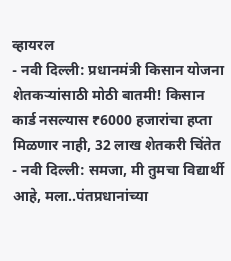व्हायरल
- नवी दिल्ली: प्रधानमंत्री किसान योजना शेतकऱ्यांसाठी मोठी बातमी! किसान कार्ड नसल्यास ₹6000 हजारांचा हप्ता मिळणार नाही, 32 लाख शेतकरी चिंतेत
- नवी दिल्ली: समजा, मी तुमचा विद्यार्थी आहे, मला..पंतप्रधानांच्या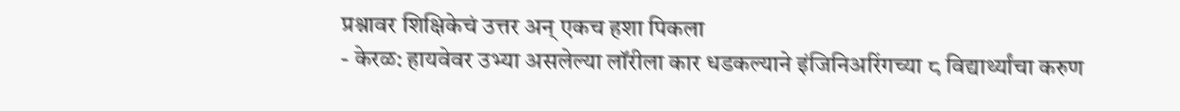प्रश्नावर शिक्षिकेचं उत्तर अन् एकच हशा पिकला
- केरळ: हायवेवर उभ्या असलेल्या लॉरीला कार धडकल्याने इंजिनिअरिंगच्या ८ विद्यार्थ्यांचा करुण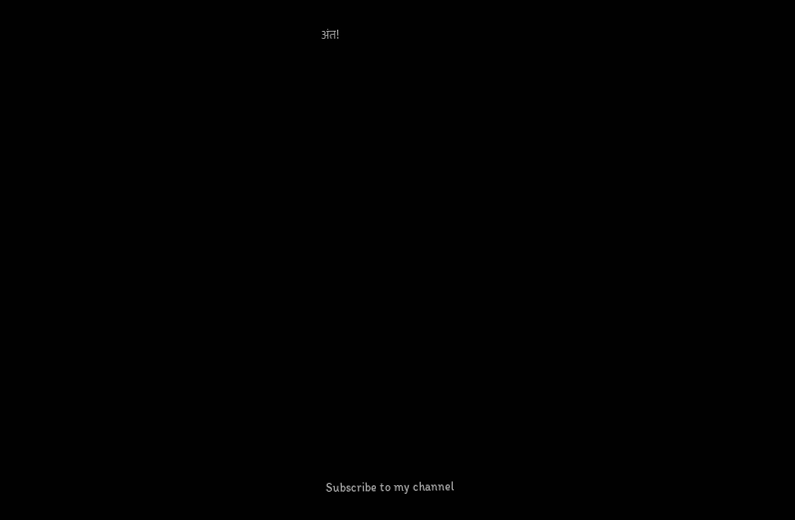अंत!



























Subscribe to my channel